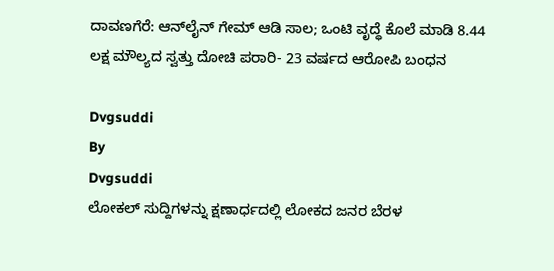ದಾವಣಗೆರೆ: ಆನ್‌ಲೈನ್ ಗೇಮ್ ಆಡಿ ಸಾಲ; ಒಂಟಿ ವೃದ್ಧೆ ಕೊಲೆ ಮಾಡಿ 8.44 ಲಕ್ಷ ಮೌಲ್ಯದ ಸ್ವತ್ತು ದೋಚಿ ಪರಾರಿ- 23 ವರ್ಷದ ಆರೋಪಿ ಬಂಧನ

Dvgsuddi
By
Dvgsuddi
ಲೋಕಲ್ ಸುದ್ದಿಗಳನ್ನು ಕ್ಷಣಾರ್ಧದಲ್ಲಿ ಲೋಕದ ಜನರ ಬೆರಳ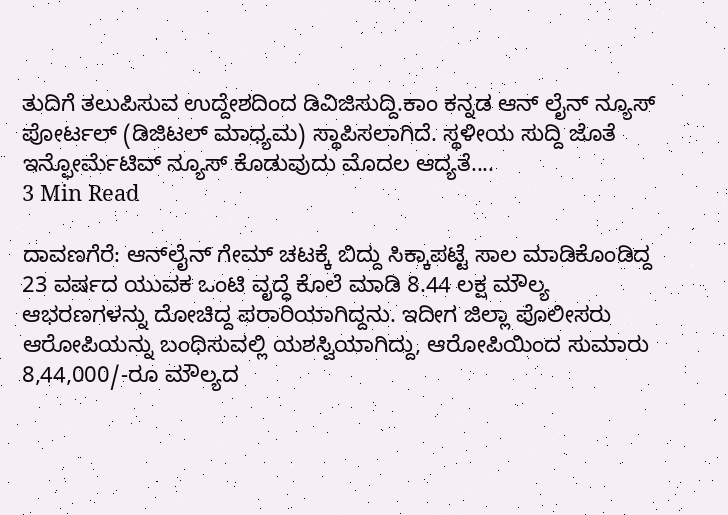ತುದಿಗೆ ತಲುಪಿಸುವ ಉದ್ದೇಶದಿಂದ ಡಿವಿಜಿಸುದ್ದಿ.ಕಾಂ ಕನ್ನಡ ಆನ್ ಲೈನ್ ನ್ಯೂಸ್ ಪೋರ್ಟಲ್ (ಡಿಜಿಟಲ್ ಮಾಧ್ಯಮ) ಸ್ಥಾಪಿಸಲಾಗಿದೆ. ಸ್ಥಳೀಯ ಸುದ್ದಿ ಜೊತೆ ಇನ್ಫೋರ್ಮೆಟಿವ್ ನ್ಯೂಸ್ ಕೊಡುವುದು ಮೊದಲ ಆದ್ಯತೆ....
3 Min Read

ದಾವಣಗೆರೆ: ಆನ್‌ಲೈನ್ ಗೇಮ್ ಚಟಕ್ಕೆ‌ ಬಿದ್ದು ಸಿಕ್ಕಾಪಟ್ಟೆ ಸಾಲ ಮಾಡಿಕೊಂಡಿದ್ದ 23 ವರ್ಷದ ಯುವಕ ಒಂಟಿ ವೃದ್ಧೆ ಕೊಲೆ ಮಾಡಿ 8.44 ಲಕ್ಷ ಮೌಲ್ಯ ಆಭರಣಗಳನ್ನು ದೋಚಿದ್ದ ಪರಾರಿಯಾಗಿದ್ದನು. ಇದೀಗ ಜಿಲ್ಲಾ ಪೊಲೀಸರು ಆರೋಪಿಯನ್ನು ಬಂಧಿಸುವಲ್ಲಿ ಯಶಸ್ವಿಯಾಗಿದ್ದು, ಆರೋಪಿಯಿಂದ ಸುಮಾರು 8,44,000/-ರೂ ಮೌಲ್ಯದ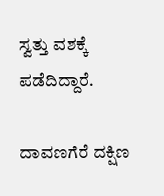ಸ್ವತ್ತು ವಶಕ್ಕೆ ಪಡೆದಿದ್ದಾರೆ.

ದಾವಣಗೆರೆ ದಕ್ಷಿಣ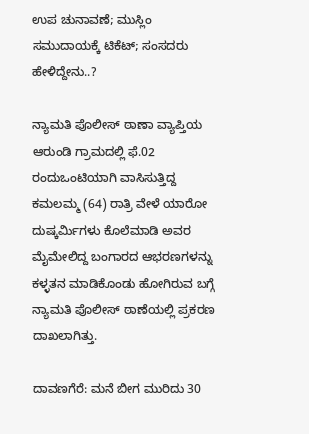ಉಪ ಚುನಾವಣೆ; ಮುಸ್ಲಿಂ ಸಮುದಾಯಕ್ಕೆ ಟಿಕೆಟ್; ಸಂಸದರು ಹೇಳಿದ್ದೇನು..?

ನ್ಯಾಮತಿ ಪೊಲೀಸ್ ಠಾಣಾ ವ್ಯಾಪ್ತಿಯ ಆರುಂಡಿ ಗ್ರಾಮದಲ್ಲಿ ಫೆ.02 ರಂದುಒಂಟಿಯಾಗಿ ವಾಸಿಸುತ್ತಿದ್ದ ಕಮಲಮ್ಮ (64) ರಾತ್ರಿ ವೇಳೆ ಯಾರೋ ದುಷ್ಕರ್ಮಿಗಳು ಕೊಲೆಮಾಡಿ ಅವರ ಮೈಮೇಲಿದ್ದ ಬಂಗಾರದ ಆಭರಣಗಳನ್ನು ಕಳ್ಳತನ ಮಾಡಿಕೊಂಡು ಹೋಗಿರುವ ಬಗ್ಗೆ ನ್ಯಾಮತಿ ಪೊಲೀಸ್ ಠಾಣೆಯಲ್ಲಿ ಪ್ರಕರಣ ದಾಖಲಾಗಿತ್ತು.

ದಾವಣಗೆರೆ: ಮನೆ ಬೀಗ ಮುರಿದು 30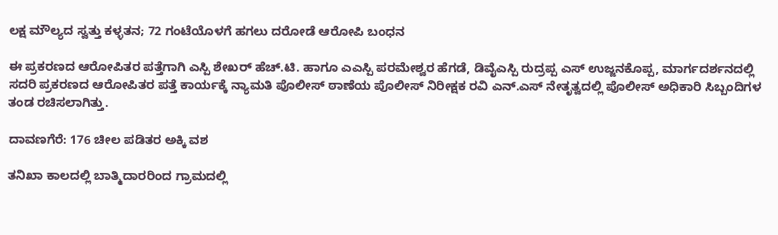ಲಕ್ಷ ಮೌಲ್ಯದ ಸ್ವತ್ತು‌ ಕಳ್ಳತನ; 72 ಗಂಟೆಯೊಳಗೆ ಹಗಲು ದರೋಡೆ ಆರೋಪಿ ಬಂಧನ

ಈ ಪ್ರಕರಣದ ಆರೋಪಿತರ ಪತ್ತೆಗಾಗಿ ಎಸ್ಪಿ ಶೇಖರ್ ಹೆಚ್.ಟಿ. ಹಾಗೂ ಎಎಸ್ಪಿ ಪರಮೇಶ್ವರ ಹೆಗಡೆ, ಡಿವೈಎಸ್ಪಿ ರುದ್ರಪ್ಪ ಎಸ್ ಉಜ್ಜನಕೊಪ್ಪ, ಮಾರ್ಗದರ್ಶನದಲ್ಲಿ ಸದರಿ ಪ್ರಕರಣದ ಆರೋಪಿತರ ಪತ್ತೆ ಕಾರ್ಯಕ್ಕೆ ನ್ಯಾಮತಿ ಪೊಲೀಸ್ ಠಾಣೆಯ ಪೊಲೀಸ್ ನಿರೀಕ್ಷಕ ರವಿ ಎನ್.ಎಸ್ ನೇತೃತ್ವದಲ್ಲಿ ಪೊಲೀಸ್ ಅಧಿಕಾರಿ ಸಿಬ್ಬಂದಿಗಳ ತಂಡ ರಚಿಸಲಾಗಿತ್ತು.

ದಾವಣಗೆರೆ: 176 ಚೀಲ ಪಡಿತರ ಅಕ್ಕಿ ವಶ

ತನಿಖಾ ಕಾಲದಲ್ಲಿ ಬಾತ್ಮಿದಾರರಿಂದ ಗ್ರಾಮದಲ್ಲಿ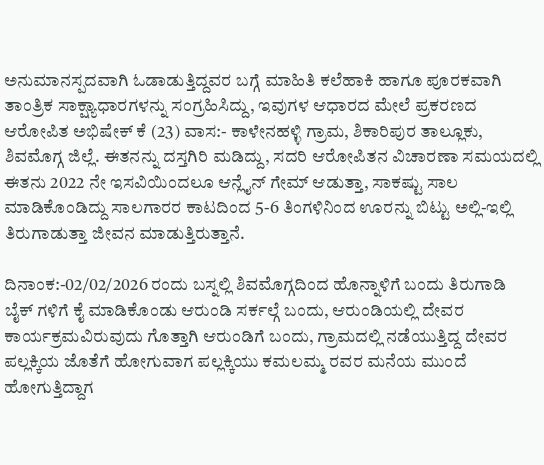ಅನುಮಾನಸ್ಪದವಾಗಿ ಓಡಾಡುತ್ತಿದ್ದವರ ಬಗ್ಗೆ ಮಾಹಿತಿ ಕಲೆಹಾಕಿ ಹಾಗೂ ಪೂರಕವಾಗಿ ತಾಂತ್ರಿಕ ಸಾಕ್ಷ್ಯಾಧಾರಗಳನ್ನು ಸಂಗ್ರಹಿಸಿದ್ದು, ಇವುಗಳ ಆಧಾರದ ಮೇಲೆ ಪ್ರಕರಣದ ಆರೋಪಿತ ಅಭಿಷೇಕ್ ಕೆ (23) ವಾಸ:- ಕಾಳೇನಹಳ್ಳಿ ಗ್ರಾಮ, ಶಿಕಾರಿಪುರ ತಾಲ್ಲೂಕು, ಶಿವಮೊಗ್ಗ ಜಿಲ್ಲೆ. ಈತನನ್ನು ದಸ್ತಗಿರಿ ಮಡಿದ್ದು, ಸದರಿ ಆರೋಪಿತನ ವಿಚಾರಣಾ ಸಮಯದಲ್ಲಿ ಈತನು 2022 ನೇ ಇಸವಿಯಿಂದಲೂ ಆನ್ಲೈನ್ ಗೇಮ್ ಆಡುತ್ತಾ, ಸಾಕಷ್ಟು ಸಾಲ ಮಾಡಿಕೊಂಡಿದ್ದು ಸಾಲಗಾರರ ಕಾಟದಿಂದ 5-6 ತಿಂಗಳಿನಿಂದ ಊರನ್ನು ಬಿಟ್ಟು ಅಲ್ಲಿ-ಇಲ್ಲಿ ತಿರುಗಾಡುತ್ತಾ ಜೀವನ ಮಾಡುತ್ತಿರುತ್ತಾನೆ.

ದಿನಾಂಕ:-02/02/2026 ರಂದು ಬಸ್ನಲ್ಲಿ ಶಿವಮೊಗ್ಗದಿಂದ ಹೊನ್ನಾಳಿಗೆ ಬಂದು ತಿರುಗಾಡಿ ಬೈಕ್ ಗಳಿಗೆ ಕೈ ಮಾಡಿಕೊಂಡು ಆರುಂಡಿ ಸರ್ಕಲ್ಗೆ ಬಂದು, ಆರುಂಡಿಯಲ್ಲಿ ದೇವರ ಕಾರ್ಯಕ್ರಮವಿರುವುದು ಗೊತ್ತಾಗಿ ಆರುಂಡಿಗೆ ಬಂದು, ಗ್ರಾಮದಲ್ಲಿ ನಡೆಯುತ್ತಿದ್ದ ದೇವರ ಪಲ್ಲಕ್ಕಿಯ ಜೊತೆಗೆ ಹೋಗುವಾಗ ಪಲ್ಲಕ್ಕಿಯು ಕಮಲಮ್ಮ ರವರ ಮನೆಯ ಮುಂದೆ ಹೋಗುತ್ತಿದ್ದಾಗ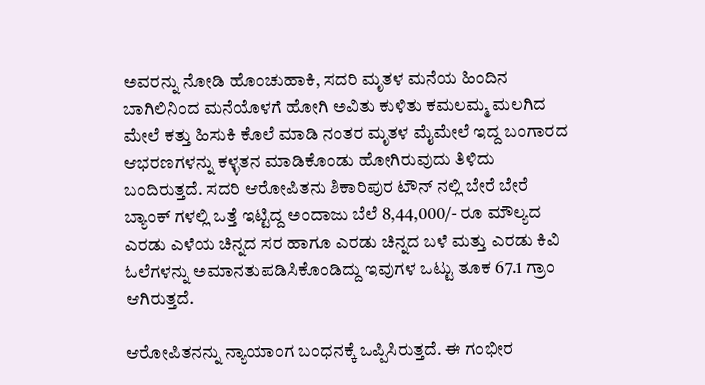ಅವರನ್ನು ನೋಡಿ ಹೊಂಚುಹಾಕಿ, ಸದರಿ ಮೃತಳ ಮನೆಯ ಹಿಂದಿನ ಬಾಗಿಲಿನಿಂದ ಮನೆಯೊಳಗೆ ಹೋಗಿ ಅವಿತು ಕುಳಿತು ಕಮಲಮ್ಮ ಮಲಗಿದ ಮೇಲೆ ಕತ್ತು ಹಿಸುಕಿ ಕೊಲೆ ಮಾಡಿ ನಂತರ ಮೃತಳ ಮೈಮೇಲೆ ಇದ್ದ ಬಂಗಾರದ ಆಭರಣಗಳನ್ನು ಕಳ್ಳತನ ಮಾಡಿಕೊಂಡು ಹೋಗಿರುವುದು ತಿಳಿದು ಬಂದಿರುತ್ತದೆ. ಸದರಿ ಆರೋಪಿತನು ಶಿಕಾರಿಪುರ ಟೌನ್ ನಲ್ಲಿ ಬೇರೆ ಬೇರೆ ಬ್ಯಾಂಕ್ ಗಳಲ್ಲಿ ಒತ್ತೆ ಇಟ್ಟಿದ್ದ ಅಂದಾಜು ಬೆಲೆ 8,44,000/- ರೂ ಮೌಲ್ಯದ ಎರಡು ಎಳೆಯ ಚಿನ್ನದ ಸರ ಹಾಗೂ ಎರಡು ಚಿನ್ನದ ಬಳೆ ಮತ್ತು ಎರಡು ಕಿವಿ ಓಲೆಗಳನ್ನು ಅಮಾನತುಪಡಿಸಿಕೊಂಡಿದ್ದು ಇವುಗಳ ಒಟ್ಟು ತೂಕ 67.1 ಗ್ರಾಂ ಆಗಿರುತ್ತದೆ.

ಆರೋಪಿತನನ್ನು ನ್ಯಾಯಾಂಗ ಬಂಧನಕ್ಕೆ ಒಪ್ಪಿಸಿರುತ್ತದೆ. ಈ ಗಂಭೀರ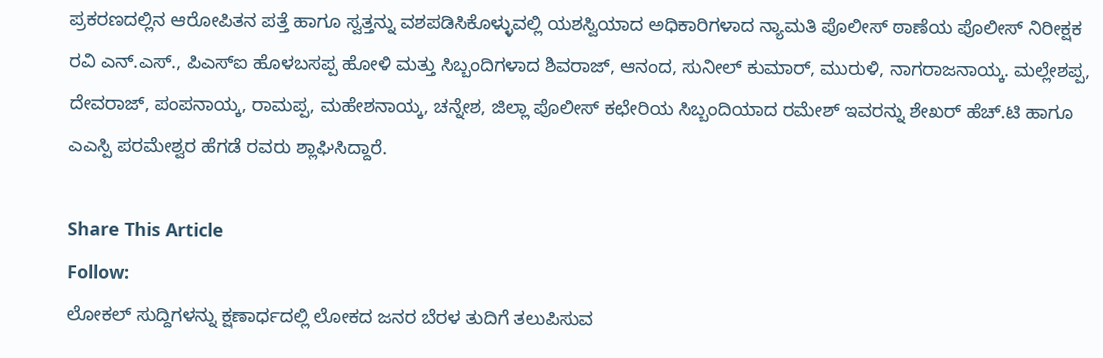ಪ್ರಕರಣದಲ್ಲಿನ ಆರೋಪಿತನ ಪತ್ತೆ ಹಾಗೂ ಸ್ವತ್ತನ್ನು ವಶಪಡಿಸಿಕೊಳ್ಳುವಲ್ಲಿ ಯಶಸ್ವಿಯಾದ ಅಧಿಕಾರಿಗಳಾದ ನ್ಯಾಮತಿ ಪೊಲೀಸ್ ಠಾಣೆಯ ಪೊಲೀಸ್ ನಿರೀಕ್ಷಕ ರವಿ ಎನ್.ಎಸ್., ಪಿಎಸ್ಐ ಹೊಳಬಸಪ್ಪ ಹೋಳಿ ಮತ್ತು ಸಿಬ್ಬಂದಿಗಳಾದ ಶಿವರಾಜ್, ಆನಂದ, ಸುನೀಲ್ ಕುಮಾರ್, ಮುರುಳಿ, ನಾಗರಾಜನಾಯ್ಕ. ಮಲ್ಲೇಶಪ್ಪ, ದೇವರಾಜ್, ಪಂಪನಾಯ್ಕ, ರಾಮಪ್ಪ, ಮಹೇಶನಾಯ್ಕ, ಚನ್ನೇಶ, ಜಿಲ್ಲಾ ಪೊಲೀಸ್ ಕಛೇರಿಯ ಸಿಬ್ಬಂದಿಯಾದ ರಮೇಶ್ ಇವರನ್ನು ಶೇಖರ್ ಹೆಚ್.ಟಿ ಹಾಗೂ ಎಎಸ್ಪಿ ಪರಮೇಶ್ವರ ಹೆಗಡೆ ರವರು ಶ್ಲಾಘಿಸಿದ್ದಾರೆ.

Share This Article
Follow:
ಲೋಕಲ್ ಸುದ್ದಿಗಳನ್ನು ಕ್ಷಣಾರ್ಧದಲ್ಲಿ ಲೋಕದ ಜನರ ಬೆರಳ ತುದಿಗೆ ತಲುಪಿಸುವ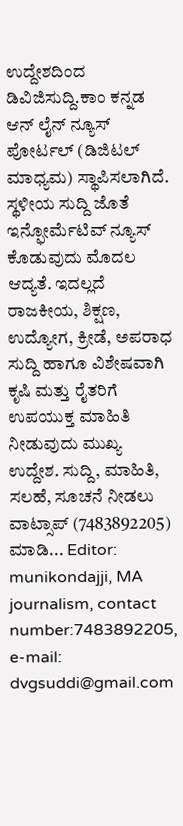ಉದ್ದೇಶದಿಂದ ಡಿವಿಜಿಸುದ್ದಿ.ಕಾಂ ಕನ್ನಡ ಆನ್ ಲೈನ್ ನ್ಯೂಸ್ ಪೋರ್ಟಲ್ (ಡಿಜಿಟಲ್ ಮಾಧ್ಯಮ) ಸ್ಥಾಪಿಸಲಾಗಿದೆ. ಸ್ಥಳೀಯ ಸುದ್ದಿ ಜೊತೆ ಇನ್ಫೋರ್ಮೆಟಿವ್ ನ್ಯೂಸ್ ಕೊಡುವುದು ಮೊದಲ ಆದ್ಯತೆ. ಇದಲ್ಲದೆ ರಾಜಕೀಯ, ಶಿಕ್ಷಣ, ಉದ್ಯೋಗ, ಕ್ರೀಡೆ, ಅಪರಾಧ ಸುದ್ದಿ ಹಾಗೂ ವಿಶೇಷವಾಗಿ ಕೃಷಿ ಮತ್ತು ರೈತರಿಗೆ ಉಪಯುಕ್ತ ಮಾಹಿತಿ ನೀಡುವುದು ಮುಖ್ಯ ಉದ್ದೇಶ. ಸುದ್ದಿ, ಮಾಹಿತಿ, ಸಲಹೆ, ಸೂಚನೆ ನೀಡಲು ವಾಟ್ಸಾಪ್ (7483892205) ಮಾಡಿ... Editor: munikondajji, MA journalism, contact number:7483892205, e-mail: dvgsuddi@gmail.com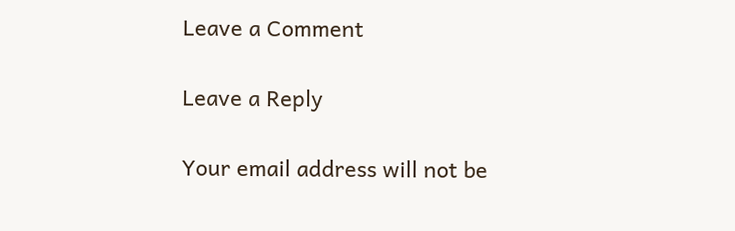Leave a Comment

Leave a Reply

Your email address will not be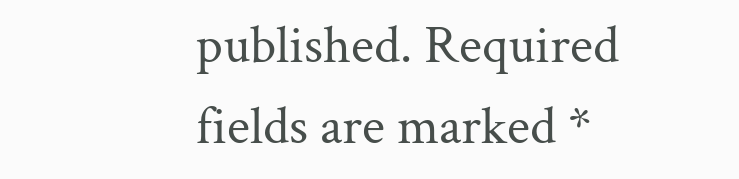published. Required fields are marked *